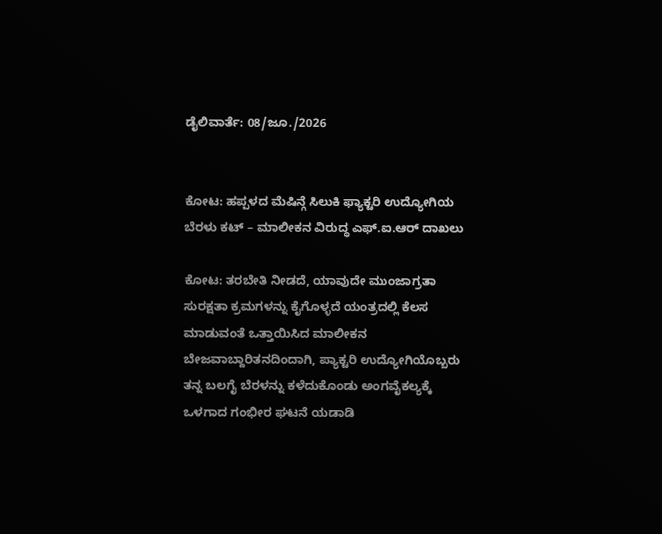ಡೈಲಿವಾರ್ತೆ: 08/ಜೂ./2026


ಕೋಟ: ಹಪ್ಪಳದ ಮೆಷಿನ್ಗೆ ಸಿಲುಕಿ ಫ್ಯಾಕ್ಟರಿ ಉದ್ಯೋಗಿಯ ಬೆರಳು ಕಟ್ – ಮಾಲೀಕನ ವಿರುದ್ಧ ಎಫ್.ಐ.ಆರ್ ದಾಖಲು

ಕೋಟ: ತರಬೇತಿ ನೀಡದೆ, ಯಾವುದೇ ಮುಂಜಾಗ್ರತಾ ಸುರಕ್ಷತಾ ಕ್ರಮಗಳನ್ನು ಕೈಗೊಳ್ಳದೆ ಯಂತ್ರದಲ್ಲಿ ಕೆಲಸ ಮಾಡುವಂತೆ ಒತ್ತಾಯಿಸಿದ ಮಾಲೀಕನ ಬೇಜವಾಬ್ದಾರಿತನದಿಂದಾಗಿ, ಪ್ಯಾಕ್ಟರಿ ಉದ್ಯೋಗಿಯೊಬ್ಬರು ತನ್ನ ಬಲಗೈ ಬೆರಳನ್ನು ಕಳೆದುಕೊಂಡು ಅಂಗವೈಕಲ್ಯಕ್ಕೆ ಒಳಗಾದ ಗಂಭೀರ ಘಟನೆ ಯಡಾಡಿ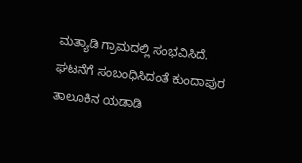ಮತ್ಯಾಡಿ ಗ್ರಾಮದಲ್ಲಿ ಸಂಭವಿಸಿದೆ.
ಘಟನೆಗೆ ಸಂಬಂಧಿಸಿದಂತೆ ಕುಂದಾಪುರ ತಾಲೂಕಿನ ಯಡಾಡಿ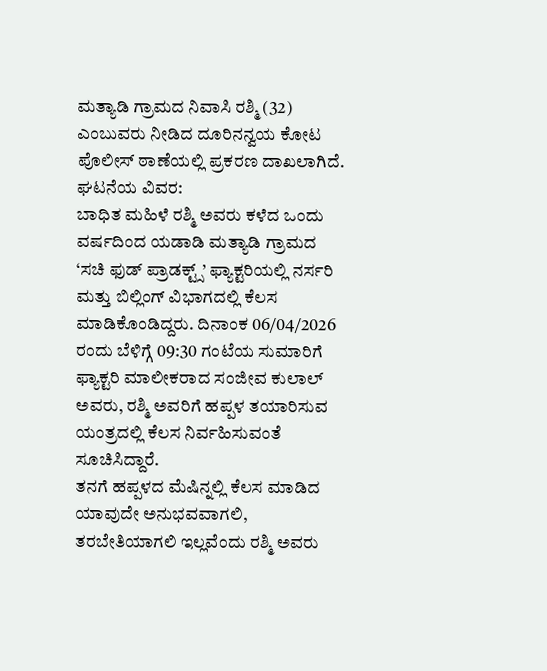ಮತ್ಯಾಡಿ ಗ್ರಾಮದ ನಿವಾಸಿ ರಶ್ಮಿ (32) ಎಂಬುವರು ನೀಡಿದ ದೂರಿನನ್ವಯ ಕೋಟ ಪೊಲೀಸ್ ಠಾಣೆಯಲ್ಲಿ ಪ್ರಕರಣ ದಾಖಲಾಗಿದೆ.
ಘಟನೆಯ ವಿವರ:
ಬಾಧಿತ ಮಹಿಳೆ ರಶ್ಮಿ ಅವರು ಕಳೆದ ಒಂದು ವರ್ಷದಿಂದ ಯಡಾಡಿ ಮತ್ಯಾಡಿ ಗ್ರಾಮದ ‘ಸಚಿ ಫುಡ್ ಪ್ರಾಡಕ್ಟ್ಸ್’ ಫ್ಯಾಕ್ಟರಿಯಲ್ಲಿ ನರ್ಸರಿ ಮತ್ತು ಬಿಲ್ಲಿಂಗ್ ವಿಭಾಗದಲ್ಲಿ ಕೆಲಸ ಮಾಡಿಕೊಂಡಿದ್ದರು. ದಿನಾಂಕ 06/04/2026 ರಂದು ಬೆಳಿಗ್ಗೆ 09:30 ಗಂಟೆಯ ಸುಮಾರಿಗೆ ಫ್ಯಾಕ್ಟರಿ ಮಾಲೀಕರಾದ ಸಂಜೀವ ಕುಲಾಲ್ ಅವರು, ರಶ್ಮಿ ಅವರಿಗೆ ಹಪ್ಪಳ ತಯಾರಿಸುವ ಯಂತ್ರದಲ್ಲಿ ಕೆಲಸ ನಿರ್ವಹಿಸುವಂತೆ ಸೂಚಿಸಿದ್ದಾರೆ.
ತನಗೆ ಹಪ್ಪಳದ ಮೆಷಿನ್ನಲ್ಲಿ ಕೆಲಸ ಮಾಡಿದ ಯಾವುದೇ ಅನುಭವವಾಗಲಿ, ತರಬೇತಿಯಾಗಲಿ ಇಲ್ಲವೆಂದು ರಶ್ಮಿ ಅವರು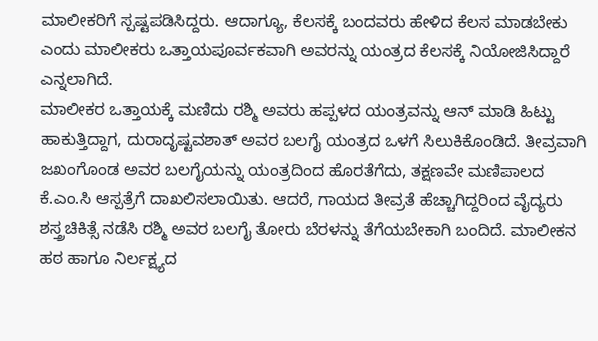ಮಾಲೀಕರಿಗೆ ಸ್ಪಷ್ಟಪಡಿಸಿದ್ದರು. ಆದಾಗ್ಯೂ, ಕೆಲಸಕ್ಕೆ ಬಂದವರು ಹೇಳಿದ ಕೆಲಸ ಮಾಡಬೇಕು ಎಂದು ಮಾಲೀಕರು ಒತ್ತಾಯಪೂರ್ವಕವಾಗಿ ಅವರನ್ನು ಯಂತ್ರದ ಕೆಲಸಕ್ಕೆ ನಿಯೋಜಿಸಿದ್ದಾರೆ ಎನ್ನಲಾಗಿದೆ.
ಮಾಲೀಕರ ಒತ್ತಾಯಕ್ಕೆ ಮಣಿದು ರಶ್ಮಿ ಅವರು ಹಪ್ಪಳದ ಯಂತ್ರವನ್ನು ಆನ್ ಮಾಡಿ ಹಿಟ್ಟು ಹಾಕುತ್ತಿದ್ದಾಗ, ದುರಾದೃಷ್ಟವಶಾತ್ ಅವರ ಬಲಗೈ ಯಂತ್ರದ ಒಳಗೆ ಸಿಲುಕಿಕೊಂಡಿದೆ. ತೀವ್ರವಾಗಿ ಜಖಂಗೊಂಡ ಅವರ ಬಲಗೈಯನ್ನು ಯಂತ್ರದಿಂದ ಹೊರತೆಗೆದು, ತಕ್ಷಣವೇ ಮಣಿಪಾಲದ ಕೆ.ಎಂ.ಸಿ ಆಸ್ಪತ್ರೆಗೆ ದಾಖಲಿಸಲಾಯಿತು. ಆದರೆ, ಗಾಯದ ತೀವ್ರತೆ ಹೆಚ್ಚಾಗಿದ್ದರಿಂದ ವೈದ್ಯರು ಶಸ್ತ್ರಚಿಕಿತ್ಸೆ ನಡೆಸಿ ರಶ್ಮಿ ಅವರ ಬಲಗೈ ತೋರು ಬೆರಳನ್ನು ತೆಗೆಯಬೇಕಾಗಿ ಬಂದಿದೆ. ಮಾಲೀಕನ ಹಠ ಹಾಗೂ ನಿರ್ಲಕ್ಷ್ಯದ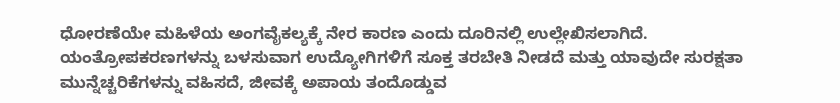ಧೋರಣೆಯೇ ಮಹಿಳೆಯ ಅಂಗವೈಕಲ್ಯಕ್ಕೆ ನೇರ ಕಾರಣ ಎಂದು ದೂರಿನಲ್ಲಿ ಉಲ್ಲೇಖಿಸಲಾಗಿದೆ.
ಯಂತ್ರೋಪಕರಣಗಳನ್ನು ಬಳಸುವಾಗ ಉದ್ಯೋಗಿಗಳಿಗೆ ಸೂಕ್ತ ತರಬೇತಿ ನೀಡದೆ ಮತ್ತು ಯಾವುದೇ ಸುರಕ್ಷತಾ ಮುನ್ನೆಚ್ಚರಿಕೆಗಳನ್ನು ವಹಿಸದೆ, ಜೀವಕ್ಕೆ ಅಪಾಯ ತಂದೊಡ್ಡುವ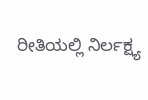ರೀತಿಯಲ್ಲಿ ನಿರ್ಲಕ್ಷ್ಯ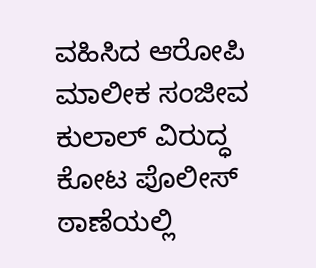ವಹಿಸಿದ ಆರೋಪಿ ಮಾಲೀಕ ಸಂಜೀವ ಕುಲಾಲ್ ವಿರುದ್ಧ ಕೋಟ ಪೊಲೀಸ್ ಠಾಣೆಯಲ್ಲಿ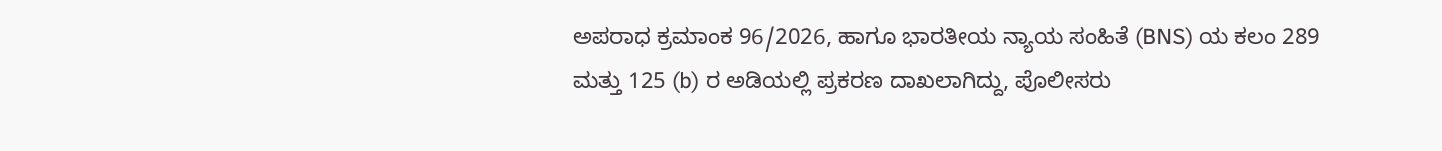ಅಪರಾಧ ಕ್ರಮಾಂಕ 96/2026, ಹಾಗೂ ಭಾರತೀಯ ನ್ಯಾಯ ಸಂಹಿತೆ (BNS) ಯ ಕಲಂ 289 ಮತ್ತು 125 (b) ರ ಅಡಿಯಲ್ಲಿ ಪ್ರಕರಣ ದಾಖಲಾಗಿದ್ದು, ಪೊಲೀಸರು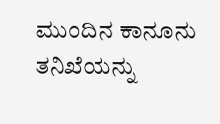ಮುಂದಿನ ಕಾನೂನು ತನಿಖೆಯನ್ನು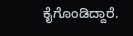ಕೈಗೊಂಡಿದ್ದಾರೆ.